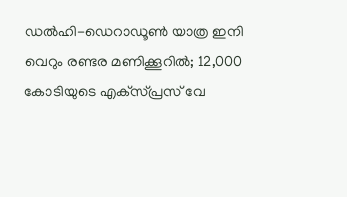ഡല്‍ഹി-ഡെറാഡൂണ്‍ യാത്ര ഇനി വെറും രണ്ടര മണിക്കൂറിൽ; 12,000 കോടിയുടെ എക്‌സ്പ്രസ് വേ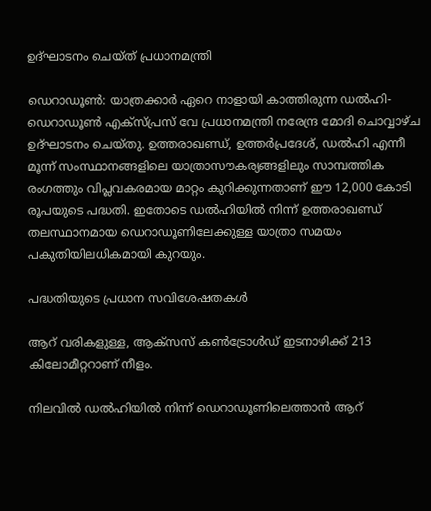ഉദ്ഘാടനം ചെയ്‌ത് പ്രധാനമന്ത്രി

ഡെറാഡൂൺ: യാത്രക്കാർ ഏറെ നാളായി കാത്തിരുന്ന ഡല്‍ഹി-ഡെറാഡൂണ്‍ എക്‌സ്പ്രസ് വേ പ്രധാനമന്ത്രി നരേന്ദ്ര മോദി ചൊവ്വാഴ്ച ഉദ്ഘാടനം ചെയ്തു. ഉത്തരാഖണ്ഡ്, ഉത്തർപ്രദേശ്, ഡൽഹി എന്നീ മൂന്ന് സംസ്ഥാനങ്ങളിലെ യാത്രാസൗകര്യങ്ങളിലും സാമ്പത്തിക രംഗത്തും വിപ്ലവകരമായ മാറ്റം കുറിക്കുന്നതാണ് ഈ 12,000 കോടി രൂപയുടെ പദ്ധതി. ഇതോടെ ഡല്‍ഹിയില്‍ നിന്ന് ഉത്തരാഖണ്ഡ് തലസ്ഥാനമായ ഡെറാഡൂണിലേക്കുള്ള യാത്രാ സമയം പകുതിയിലധികമായി കുറയും.

പദ്ധതിയുടെ പ്രധാന സവിശേഷതകള്‍

ആറ് വരികളുള്ള, ആക്‌സസ് കണ്‍ട്രോള്‍ഡ് ഇടനാഴിക്ക് 213 കിലോമീറ്ററാണ് നീളം.

നിലവില്‍ ഡല്‍ഹിയില്‍ നിന്ന് ഡെറാഡൂണിലെത്താന്‍ ആറ്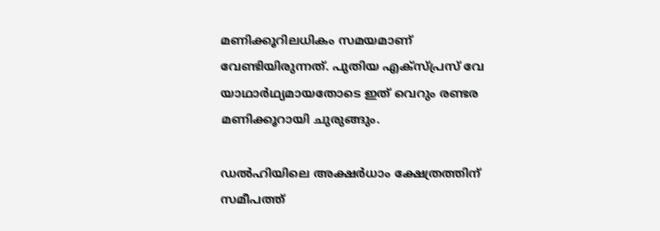മണിക്കൂറിലധികം സമയമാണ് വേണ്ടിയിരുന്നത്. പുതിയ എക്‌സ്പ്രസ് വേ യാഥാര്‍ഥ്യമായതോടെ ഇത് വെറും രണ്ടര മണിക്കൂറായി ചുരുങ്ങും.

ഡല്‍ഹിയിലെ അക്ഷര്‍ധാം ക്ഷേത്രത്തിന് സമീപത്ത്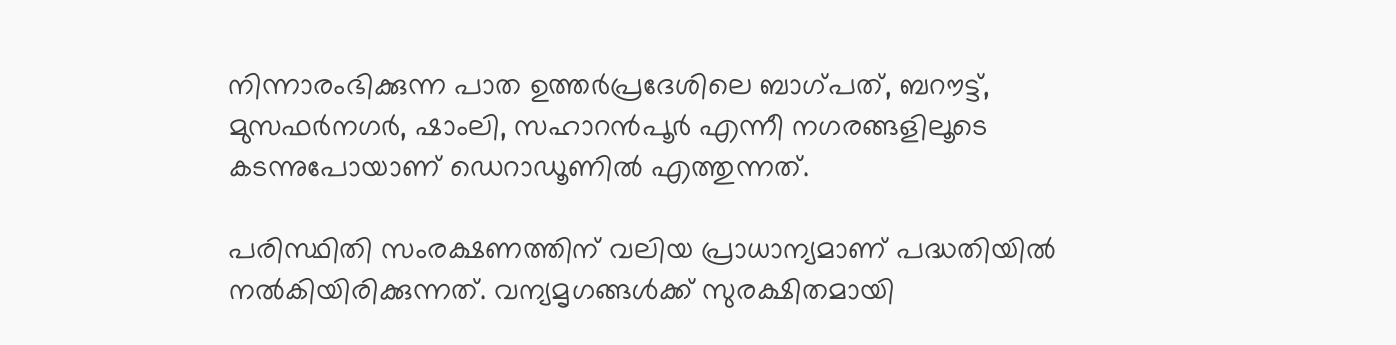നിന്നാരംഭിക്കുന്ന പാത ഉത്തര്‍പ്രദേശിലെ ബാഗ്പത്, ബറൗട്ട്, മുസഫർനഗർ, ഷാംലി, സഹാറൻപൂർ എന്നീ നഗരങ്ങളിലൂടെ കടന്നുപോയാണ് ഡെറാഡൂണില്‍ എത്തുന്നത്.

പരിസ്ഥിതി സംരക്ഷണത്തിന് വലിയ പ്രാധാന്യമാണ് പദ്ധതിയില്‍ നല്‍കിയിരിക്കുന്നത്. വന്യമൃഗങ്ങള്‍ക്ക് സുരക്ഷിതമായി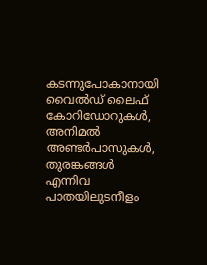കടന്നുപോകാനായി വൈല്‍ഡ് ലൈഫ് കോറിഡോറുകള്‍, അനിമല്‍ അണ്ടര്‍പാസുകള്‍, തുരങ്കങ്ങള്‍ എന്നിവ പാതയിലുടനീളം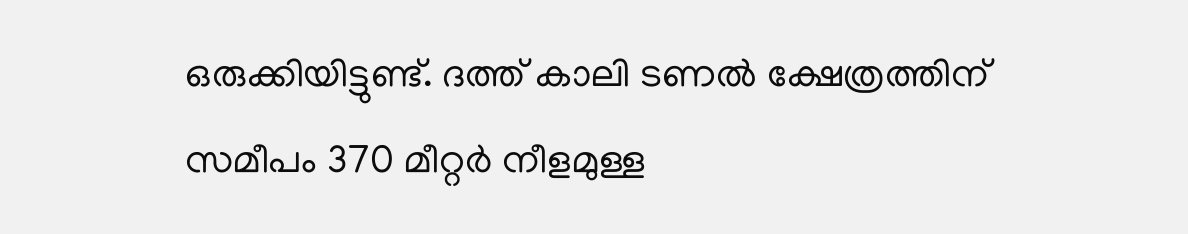ഒരുക്കിയിട്ടുണ്ട്. ദത്ത് കാലി ടണൽ ക്ഷേത്രത്തിന് സമീപം 370 മീറ്റർ നീളമുള്ള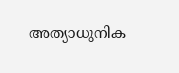അത്യാധുനിക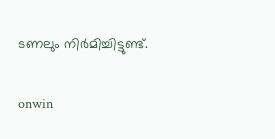ടണലും നിർമിച്ചിട്ടുണ്ട്.

onwin